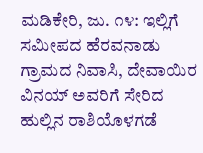ಮಡಿಕೇರಿ, ಜು. ೧೪: ಇಲ್ಲಿಗೆ ಸಮೀಪದ ಹೆರವನಾಡು ಗ್ರಾಮದ ನಿವಾಸಿ, ದೇವಾಯಿರ ವಿನಯ್ ಅವರಿಗೆ ಸೇರಿದ ಹುಲ್ಲಿನ ರಾಶಿಯೊಳಗಡೆ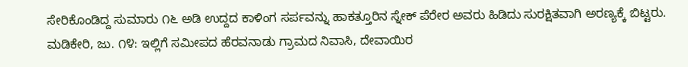ಸೇರಿಕೊಂಡಿದ್ದ ಸುಮಾರು ೧೬ ಅಡಿ ಉದ್ದದ ಕಾಳಿಂಗ ಸರ್ಪವನ್ನು ಹಾಕತ್ತೂರಿನ ಸ್ನೇಕ್ ಪೆರೇರ ಅವರು ಹಿಡಿದು ಸುರಕ್ಷಿತವಾಗಿ ಅರಣ್ಯಕ್ಕೆ ಬಿಟ್ಟರು.
ಮಡಿಕೇರಿ, ಜು. ೧೪: ಇಲ್ಲಿಗೆ ಸಮೀಪದ ಹೆರವನಾಡು ಗ್ರಾಮದ ನಿವಾಸಿ, ದೇವಾಯಿರ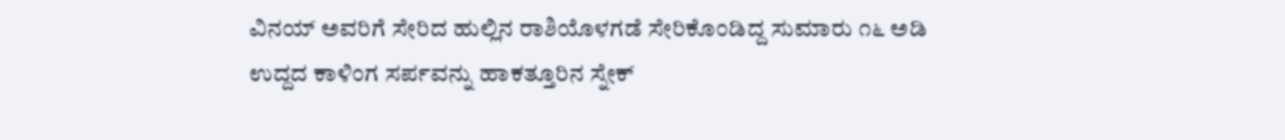ವಿನಯ್ ಅವರಿಗೆ ಸೇರಿದ ಹುಲ್ಲಿನ ರಾಶಿಯೊಳಗಡೆ ಸೇರಿಕೊಂಡಿದ್ದ ಸುಮಾರು ೧೬ ಅಡಿ ಉದ್ದದ ಕಾಳಿಂಗ ಸರ್ಪವನ್ನು ಹಾಕತ್ತೂರಿನ ಸ್ನೇಕ್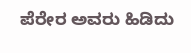ಪೆರೇರ ಅವರು ಹಿಡಿದು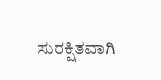ಸುರಕ್ಷಿತವಾಗಿ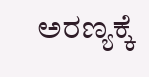ಅರಣ್ಯಕ್ಕೆ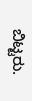ಬಿಟ್ಟರು.